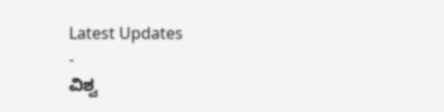Latest Updates
-
ವಿಶ್ವ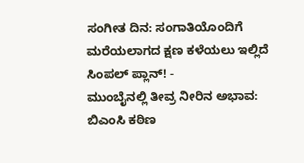ಸಂಗೀತ ದಿನ: ಸಂಗಾತಿಯೊಂದಿಗೆ ಮರೆಯಲಾಗದ ಕ್ಷಣ ಕಳೆಯಲು ಇಲ್ಲಿದೆ ಸಿಂಪಲ್ ಪ್ಲಾನ್! -
ಮುಂಬೈನಲ್ಲಿ ತೀವ್ರ ನೀರಿನ ಅಭಾವ: ಬಿಎಂಸಿ ಕಠಿಣ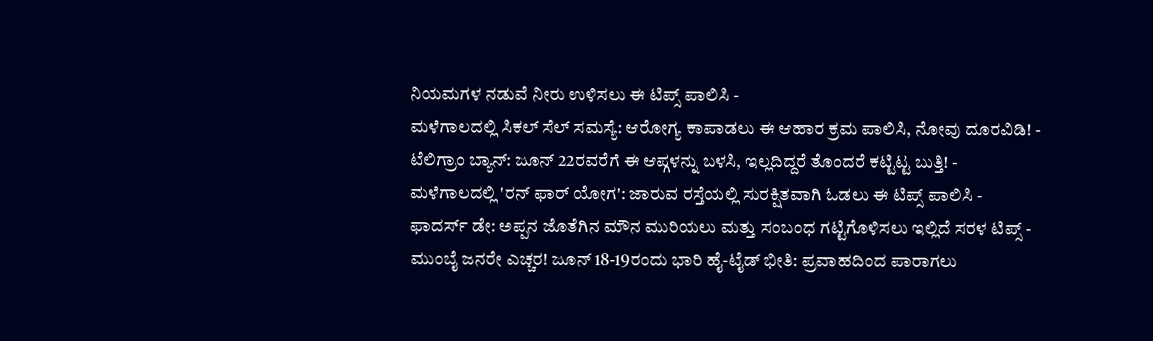ನಿಯಮಗಳ ನಡುವೆ ನೀರು ಉಳಿಸಲು ಈ ಟಿಪ್ಸ್ ಪಾಲಿಸಿ -
ಮಳೆಗಾಲದಲ್ಲಿ ಸಿಕಲ್ ಸೆಲ್ ಸಮಸ್ಯೆ: ಆರೋಗ್ಯ ಕಾಪಾಡಲು ಈ ಆಹಾರ ಕ್ರಮ ಪಾಲಿಸಿ, ನೋವು ದೂರವಿಡಿ! -
ಟೆಲಿಗ್ರಾಂ ಬ್ಯಾನ್: ಜೂನ್ 22ರವರೆಗೆ ಈ ಆಪ್ಗಳನ್ನು ಬಳಸಿ, ಇಲ್ಲದಿದ್ದರೆ ತೊಂದರೆ ಕಟ್ಟಿಟ್ಟ ಬುತ್ತಿ! -
ಮಳೆಗಾಲದಲ್ಲಿ 'ರನ್ ಫಾರ್ ಯೋಗ': ಜಾರುವ ರಸ್ತೆಯಲ್ಲಿ ಸುರಕ್ಷಿತವಾಗಿ ಓಡಲು ಈ ಟಿಪ್ಸ್ ಪಾಲಿಸಿ -
ಫಾದರ್ಸ್ ಡೇ: ಅಪ್ಪನ ಜೊತೆಗಿನ ಮೌನ ಮುರಿಯಲು ಮತ್ತು ಸಂಬಂಧ ಗಟ್ಟಿಗೊಳಿಸಲು ಇಲ್ಲಿದೆ ಸರಳ ಟಿಪ್ಸ್ -
ಮುಂಬೈ ಜನರೇ ಎಚ್ಚರ! ಜೂನ್ 18-19ರಂದು ಭಾರಿ ಹೈ-ಟೈಡ್ ಭೀತಿ: ಪ್ರವಾಹದಿಂದ ಪಾರಾಗಲು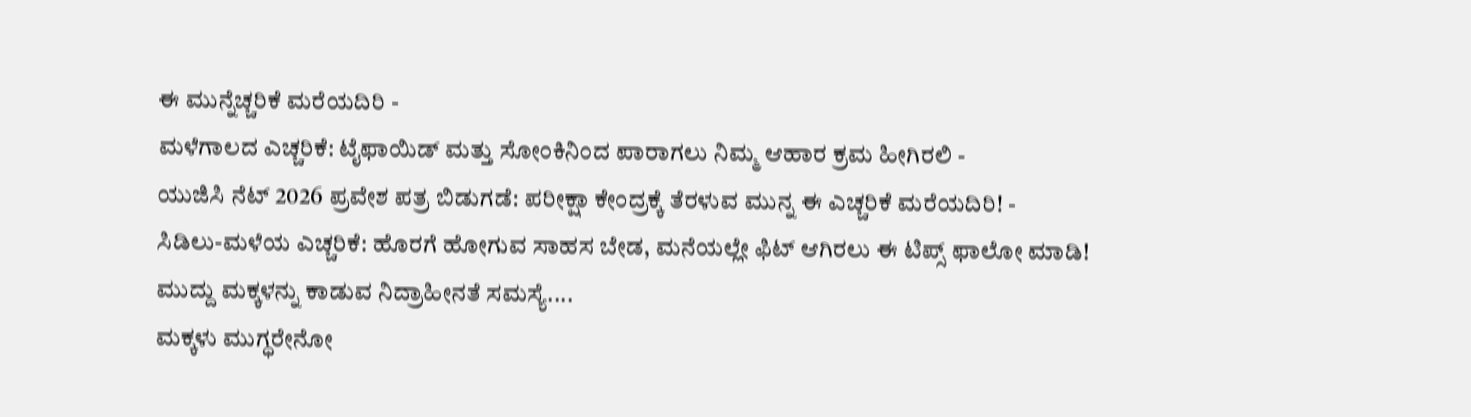ಈ ಮುನ್ನೆಚ್ಚರಿಕೆ ಮರೆಯದಿರಿ -
ಮಳೆಗಾಲದ ಎಚ್ಚರಿಕೆ: ಟೈಫಾಯಿಡ್ ಮತ್ತು ಸೋಂಕಿನಿಂದ ಪಾರಾಗಲು ನಿಮ್ಮ ಆಹಾರ ಕ್ರಮ ಹೀಗಿರಲಿ -
ಯುಜಿಸಿ ನೆಟ್ 2026 ಪ್ರವೇಶ ಪತ್ರ ಬಿಡುಗಡೆ: ಪರೀಕ್ಷಾ ಕೇಂದ್ರಕ್ಕೆ ತೆರಳುವ ಮುನ್ನ ಈ ಎಚ್ಚರಿಕೆ ಮರೆಯದಿರಿ! -
ಸಿಡಿಲು-ಮಳೆಯ ಎಚ್ಚರಿಕೆ: ಹೊರಗೆ ಹೋಗುವ ಸಾಹಸ ಬೇಡ, ಮನೆಯಲ್ಲೇ ಫಿಟ್ ಆಗಿರಲು ಈ ಟಿಪ್ಸ್ ಫಾಲೋ ಮಾಡಿ!
ಮುದ್ದು ಮಕ್ಕಳನ್ನು ಕಾಡುವ ನಿದ್ರಾಹೀನತೆ ಸಮಸ್ಯೆ....
ಮಕ್ಕಳು ಮುಗ್ಧರೇನೋ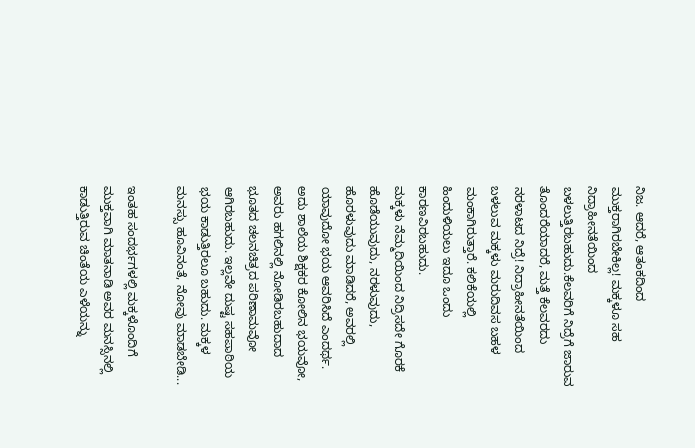ನಿಜ. ಆದರೆ, ಆತಂಕದಿಂದ ಮುಕ್ತರಾಗಿರಬೇಕಿಲ್ಲ! ಮಕ್ಕಳೂ ಸಹ ನಿದ್ರಾಹೀನತೆಯಿಂದ ಬಳಲುತ್ತಿರಬಹುದು.ಕೆಲವರಿಗೆ ನಿದ್ರೆಗೆ ಜಾರುವ ತೊಂದರೆಯಾದರೆ, ಮತ್ತೆ ಕೆಲವರದು ನರಳಾಟದ ನಿದ್ರೆ! ನಿದ್ರಾಹೀನತೆಯಿಂದ ಬಳಲುವ ಮಕ್ಕಳು ಮರುದಿವಸ ಬಹಳ ಮಂಕಾಗಿರುತ್ತಾರೆ. ಕಲಿಕೆಯಲ್ಲಿ ಹಿಂದುಳಿಯಲು ಇದೂ ಒಂದು ಕಾರಣವಿರಬಹುದು.
ಮಕ್ಕಳು ನೆಮ್ಮದಿಯಿಂದ ನಿದ್ರಿಸದೇ ಗೊರಕೆ ಹೊಡೆಯುವುದು, ನರಳುವುದು, ಹೊರಳುವುದು ಮಾಡಿದರೆ, ಅವರಲ್ಲಿ ಯಾವುದೋ ಭಯ ಆವರಿಸಿದೆ ಎಂದರ್ಥ. ಅದು ಶಾಲೆಯ ಶಿಕ್ಷಕರ ಕೋಲಿನ ಭಯವೋ, ಅವರು ಹಗಲಿನಲ್ಲಿ ನೋಡಿರಬಹುದಾದ ಭೂತದ ಚಲನಚಿತ್ರದ ಪರಿಣಾಮವೋ ಆಗಿರಬಹುದು. ಇಲ್ಲವೇ ದುಷ್ಟ ಸಹಪಾಠಿಯ ಭಯ ಕಾಡುತ್ತಿರಲೂ ಬಹುದು. ಮಕ್ಕಳ ಮನಸ್ಸು ಹೂವಿನಂತೆ, ನೋವು ಮಾಡಬೇಡಿ...

ಇಂತಹ ಸಂದರ್ಭಗಳಲ್ಲಿ ಮಕ್ಕಳೊಂದಿಗೆ ಮುಕ್ತವಾಗಿ ಮಾತನಾಡಿ ಅವರ ಮನಸ್ಸಿನಲ್ಲಿ ಕಾಡುತ್ತಿರುವ ಚಿಂತೆಯ ಎಳೆಯನ್ನು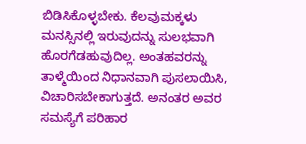ಬಿಡಿಸಿಕೊಳ್ಳಬೇಕು. ಕೆಲವುಮಕ್ಕಳು ಮನಸ್ಸಿನಲ್ಲಿ ಇರುವುದನ್ನು ಸುಲಭವಾಗಿ ಹೊರಗೆಡಹುವುದಿಲ್ಲ. ಅಂತಹವರನ್ನು ತಾಳ್ಮೆಯಿಂದ ನಿಧಾನವಾಗಿ ಪುಸಲಾಯಿಸಿ, ವಿಚಾರಿಸಬೇಕಾಗುತ್ತದೆ. ಅನಂತರ ಅವರ ಸಮಸ್ಯೆಗೆ ಪರಿಹಾರ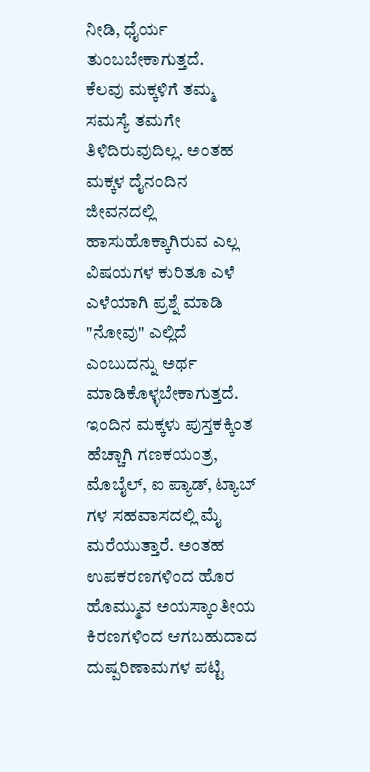ನೀಡಿ, ಧೈರ್ಯ ತುಂಬಬೇಕಾಗುತ್ತದೆ.
ಕೆಲವು ಮಕ್ಕಳಿಗೆ ತಮ್ಮ ಸಮಸ್ಯೆ ತಮಗೇ ತಿಳಿದಿರುವುದಿಲ್ಲ. ಅಂತಹ ಮಕ್ಕಳ ದೈನಂದಿನ ಜೀವನದಲ್ಲಿ ಹಾಸುಹೊಕ್ಕಾಗಿರುವ ಎಲ್ಲ ವಿಷಯಗಳ ಕುರಿತೂ ಎಳೆ ಎಳೆಯಾಗಿ ಪ್ರಶ್ನೆ ಮಾಡಿ "ನೋವು" ಎಲ್ಲಿದೆ ಎಂಬುದನ್ನು ಅರ್ಥ ಮಾಡಿಕೊಳ್ಳಬೇಕಾಗುತ್ತದೆ.
ಇಂದಿನ ಮಕ್ಕಳು ಪುಸ್ತಕಕ್ಕಿಂತ ಹೆಚ್ಚಾಗಿ ಗಣಕಯಂತ್ರ, ಮೊಬೈಲ್, ಐ ಪ್ಯಾಡ್, ಟ್ಯಾಬ್ ಗಳ ಸಹವಾಸದಲ್ಲಿ ಮೈ ಮರೆಯುತ್ತಾರೆ. ಅಂತಹ ಉಪಕರಣಗಳಿಂದ ಹೊರ ಹೊಮ್ಮುವ ಅಯಸ್ಕಾಂತೀಯ ಕಿರಣಗಳಿಂದ ಆಗಬಹುದಾದ ದುಷ್ಪರಿಣಾಮಗಳ ಪಟ್ಟಿ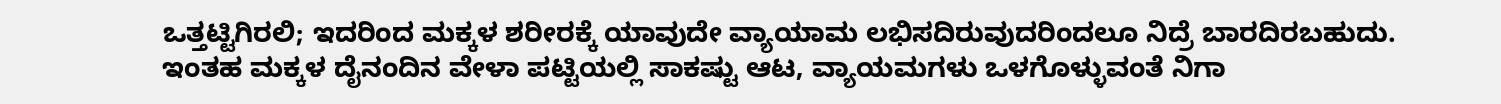ಒತ್ತಟ್ಟಿಗಿರಲಿ; ಇದರಿಂದ ಮಕ್ಕಳ ಶರೀರಕ್ಕೆ ಯಾವುದೇ ವ್ಯಾಯಾಮ ಲಭಿಸದಿರುವುದರಿಂದಲೂ ನಿದ್ರೆ ಬಾರದಿರಬಹುದು.
ಇಂತಹ ಮಕ್ಕಳ ದೈನಂದಿನ ವೇಳಾ ಪಟ್ಟಿಯಲ್ಲಿ ಸಾಕಷ್ಟು ಆಟ, ವ್ಯಾಯಮಗಳು ಒಳಗೊಳ್ಳುವಂತೆ ನಿಗಾ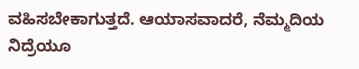ವಹಿಸಬೇಕಾಗುತ್ತದೆ. ಆಯಾಸವಾದರೆ, ನೆಮ್ಮದಿಯ ನಿದ್ರೆಯೂ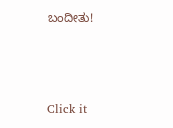ಬಂದೀತು!



Click it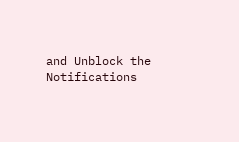and Unblock the Notifications